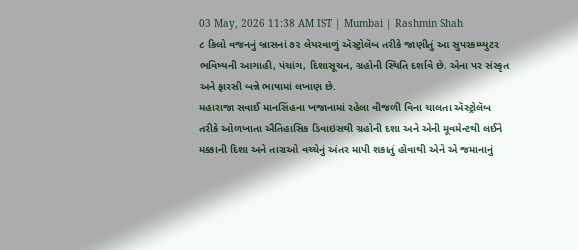03 May, 2026 11:38 AM IST | Mumbai | Rashmin Shah
૮ કિલો વજનનું બ્રાસનાં ૭૨ લેયરવાળું ઍસ્ટ્રોલૅબ તરીકે જાણીતું આ સુપરકમ્પ્યુટર ભવિષ્યની આગાહી, પંચાંગ, દિશાસૂચન, ગ્રહોની સ્થિતિ દર્શાવે છે. એના પર સંસ્કૃત અને ફારસી બન્ને ભાષામાં લખાણ છે.
મહારાજા સવાઈ માનસિંહના ખજાનામાં રહેલા વીજળી વિના ચાલતા ઍસ્ટ્રોલૅબ તરીકે ઓળખાતા ઐતિહાસિક ડિવાઇસથી ગ્રહોની દશા અને એની મૂવમેન્ટથી લઈને મક્કાની દિશા અને તારાઓ વચ્ચેનું અંતર માપી શકાતું હોવાથી એને એ જમાનાનું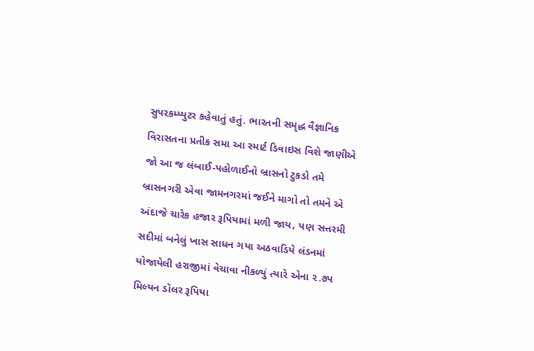સુપરકમ્પ્યુટર કહેવાતું હતું. ભારતની સમૃદ્ધ વૈજ્ઞાનિક વિરાસતના પ્રતીક સમા આ સ્માર્ટ ડિવાઇસ વિશે જાણીએ
જો આ જ લંબાઈ-પહોળાઈનો બ્રાસનો ટુકડો તમે બ્રાસનગરી એવા જામનગરમાં જઈને માગો તો તમને એ અંદાજે ચારેક હજાર રૂપિયામાં મળી જાય, પણ સત્તરમી સદીમાં બનેલું ખાસ સાધન ગયા અઠવાડિયે લંડનમાં યોજાયેલી હરાજીમાં વેચાવા નીકળ્યું ત્યારે એના ૨.૭પ મિલ્યન ડૉલર રૂપિયા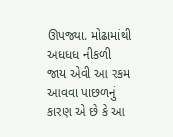ઊપજ્યા. મોઢામાંથી અધધધ નીકળી જાય એવી આ રકમ આવવા પાછળનું કારણ એ છે કે આ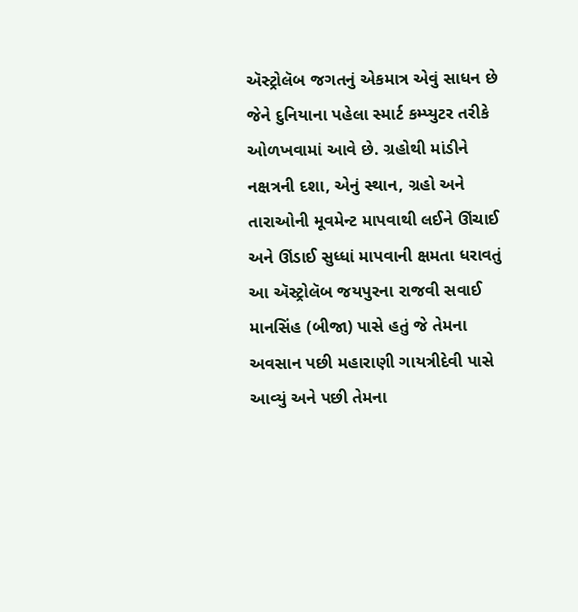ઍસ્ટ્રોલૅબ જગતનું એકમાત્ર એવું સાધન છે જેને દુનિયાના પહેલા સ્માર્ટ કમ્પ્યુટર તરીકે ઓળખવામાં આવે છે. ગ્રહોથી માંડીને નક્ષત્રની દશા, એનું સ્થાન, ગ્રહો અને તારાઓની મૂવમેન્ટ માપવાથી લઈને ઊંચાઈ અને ઊંડાઈ સુધ્ધાં માપવાની ક્ષમતા ધરાવતું આ ઍસ્ટ્રોલૅબ જયપુરના રાજવી સવાઈ માનસિંહ (બીજા) પાસે હતું જે તેમના અવસાન પછી મહારાણી ગાયત્રીદેવી પાસે આવ્યું અને પછી તેમના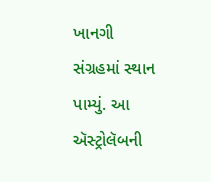ખાનગી સંગ્રહમાં સ્થાન પામ્યું. આ ઍસ્ટ્રોલૅબની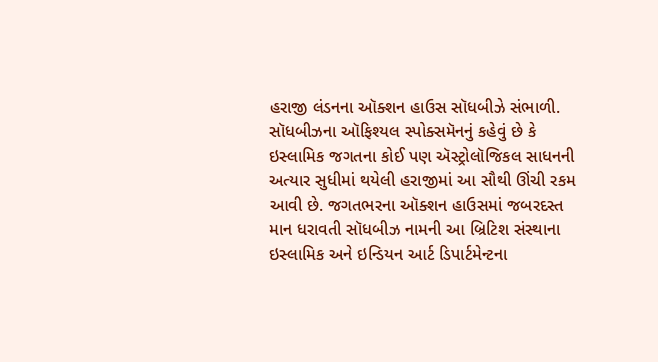હરાજી લંડનના ઑક્શન હાઉસ સૉધબીઝે સંભાળી. સૉધબીઝના ઑફિશ્યલ સ્પોક્સમૅનનું કહેવું છે કે ઇસ્લામિક જગતના કોઈ પણ ઍસ્ટ્રોલૉજિકલ સાધનની અત્યાર સુધીમાં થયેલી હરાજીમાં આ સૌથી ઊંચી રકમ આવી છે. જગતભરના ઑક્શન હાઉસમાં જબરદસ્ત માન ધરાવતી સૉધબીઝ નામની આ બ્રિટિશ સંસ્થાના ઇસ્લામિક અને ઇન્ડિયન આર્ટ ડિપાર્ટમેન્ટના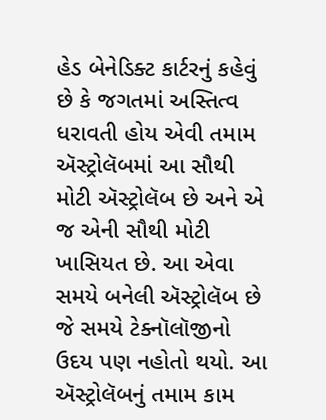હેડ બેનેડિક્ટ કાર્ટરનું કહેવું છે કે જગતમાં અસ્તિત્વ ધરાવતી હોય એવી તમામ ઍસ્ટ્રોલૅબમાં આ સૌથી મોટી ઍસ્ટ્રોલૅબ છે અને એ જ એની સૌથી મોટી ખાસિયત છે. આ એવા સમયે બનેલી ઍસ્ટ્રોલૅબ છે જે સમયે ટેક્નૉલૉજીનો ઉદય પણ નહોતો થયો. આ ઍસ્ટ્રોલૅબનું તમામ કામ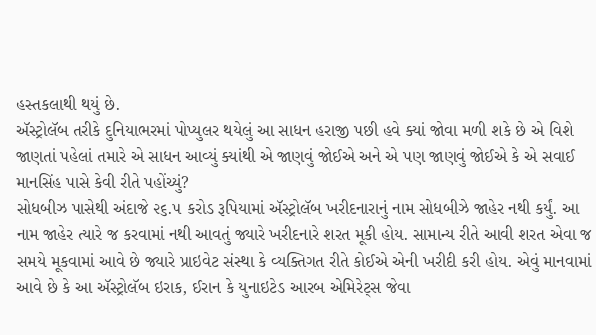હસ્તકલાથી થયું છે.
ઍસ્ટ્રોલૅબ તરીકે દુનિયાભરમાં પોપ્યુલર થયેલું આ સાધન હરાજી પછી હવે ક્યાં જોવા મળી શકે છે એ વિશે જાણતાં પહેલાં તમારે એ સાધન આવ્યું ક્યાંથી એ જાણવું જોઈએ અને એ પણ જાણવું જોઈએ કે એ સવાઈ માનસિંહ પાસે કેવી રીતે પહોંચ્યું?
સોધબીઝ પાસેથી અંદાજે ૨૬.૫ કરોડ રૂપિયામાં ઍસ્ટ્રોલૅબ ખરીદનારાનું નામ સોધબીઝે જાહેર નથી કર્યું. આ નામ જાહેર ત્યારે જ કરવામાં નથી આવતું જ્યારે ખરીદનારે શરત મૂકી હોય. સામાન્ય રીતે આવી શરત એવા જ સમયે મૂકવામાં આવે છે જ્યારે પ્રાઇવેટ સંસ્થા કે વ્યક્તિગત રીતે કોઈએ એની ખરીદી કરી હોય. એવું માનવામાં આવે છે કે આ ઍસ્ટ્રોલૅબ ઇરાક, ઈરાન કે યુનાઇટેડ આરબ એમિરેટ્સ જેવા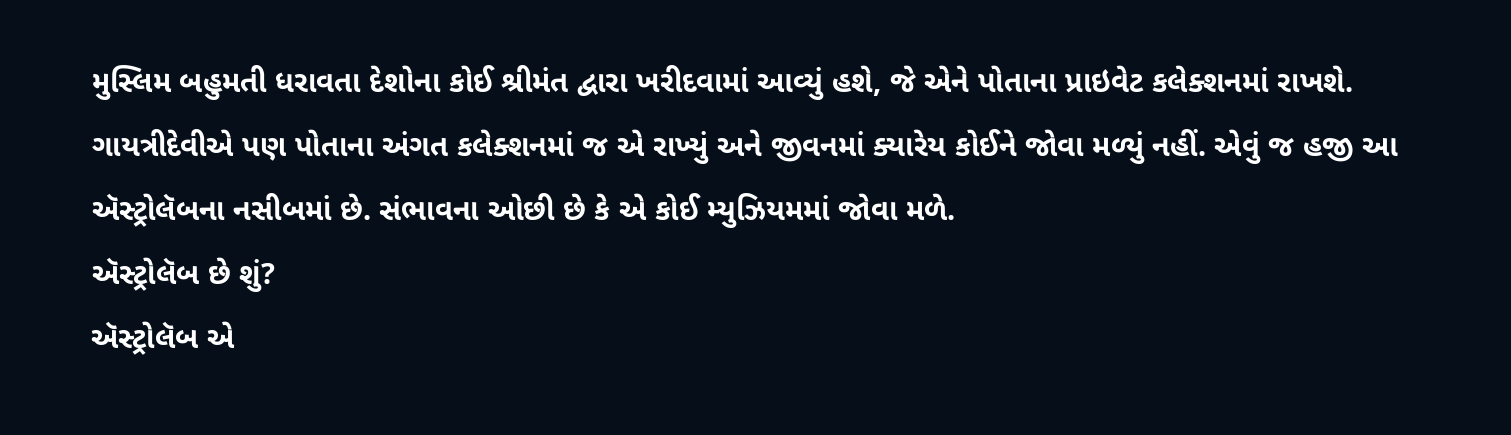મુસ્લિમ બહુમતી ધરાવતા દેશોના કોઈ શ્રીમંત દ્વારા ખરીદવામાં આવ્યું હશે, જે એને પોતાના પ્રાઇવેટ કલેક્શનમાં રાખશે. ગાયત્રીદેવીએ પણ પોતાના અંગત કલેક્શનમાં જ એ રાખ્યું અને જીવનમાં ક્યારેય કોઈને જોવા મળ્યું નહીં. એવું જ હજી આ ઍસ્ટ્રોલૅબના નસીબમાં છે. સંભાવના ઓછી છે કે એ કોઈ મ્યુઝિયમમાં જોવા મળે.
ઍસ્ટ્રોલૅબ છે શું?
ઍસ્ટ્રોલૅબ એ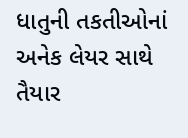ધાતુની તકતીઓનાં અનેક લેયર સાથે તૈયાર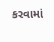કરવામાં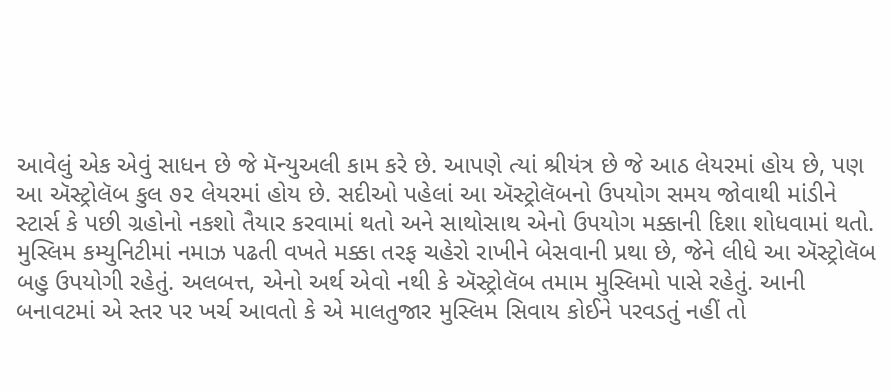આવેલું એક એવું સાધન છે જે મૅન્યુઅલી કામ કરે છે. આપણે ત્યાં શ્રીયંત્ર છે જે આઠ લેયરમાં હોય છે, પણ આ ઍસ્ટ્રોલૅબ કુલ ૭૨ લેયરમાં હોય છે. સદીઓ પહેલાં આ ઍસ્ટ્રોલૅબનો ઉપયોગ સમય જોવાથી માંડીને સ્ટાર્સ કે પછી ગ્રહોનો નકશો તૈયાર કરવામાં થતો અને સાથોસાથ એનો ઉપયોગ મક્કાની દિશા શોધવામાં થતો. મુસ્લિમ કમ્યુનિટીમાં નમાઝ પઢતી વખતે મક્કા તરફ ચહેરો રાખીને બેસવાની પ્રથા છે, જેને લીધે આ ઍસ્ટ્રોલૅબ બહુ ઉપયોગી રહેતું. અલબત્ત, એનો અર્થ એવો નથી કે ઍસ્ટ્રોલૅબ તમામ મુસ્લિમો પાસે રહેતું. આની બનાવટમાં એ સ્તર પર ખર્ચ આવતો કે એ માલતુજાર મુસ્લિમ સિવાય કોઈને પરવડતું નહીં તો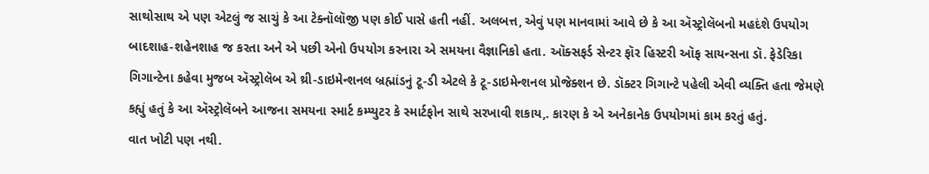સાથોસાથ એ પણ એટલું જ સાચું કે આ ટેક્નૉલૉજી પણ કોઈ પાસે હતી નહીં. અલબત્ત, એવું પણ માનવામાં આવે છે કે આ ઍસ્ટ્રોલૅબનો મહદંશે ઉપયોગ બાદશાહ-શહેનશાહ જ કરતા અને એ પછી એનો ઉપયોગ કરનારા એ સમયના વૈજ્ઞાનિકો હતા. ઑક્સફર્ડ સેન્ટર ફૉર હિસ્ટરી ઑફ સાયન્સના ડૉ. ફેડેરિકા ગિગાન્ટેના કહેવા મુજબ ઍસ્ટ્રોલૅબ એ થ્રી-ડાઇમેન્શનલ બ્રહ્માંડનું ટૂ-ડી એટલે કે ટૂ-ડાઇમેન્શનલ પ્રોજેક્શન છે. ડૉક્ટર ગિગાન્ટે પહેલી એવી વ્યક્તિ હતા જેમણે કહ્યું હતું કે આ ઍસ્ટ્રોલૅબને આજના સમયના સ્માર્ટ કમ્પ્યુટર કે સ્માર્ટફોન સાથે સરખાવી શકાય,. કારણ કે એ અનેકાનેક ઉપયોગમાં કામ કરતું હતું.
વાત ખોટી પણ નથી.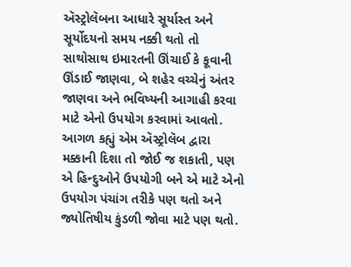ઍસ્ટ્રોલૅબના આધારે સૂર્યાસ્ત અને સૂર્યોદયનો સમય નક્કી થતો તો સાથોસાથ ઇમારતની ઊંચાઈ કે કૂવાની ઊંડાઈ જાણવા, બે શહેર વચ્ચેનું અંતર જાણવા અને ભવિષ્યની આગાહી કરવા માટે એનો ઉપયોગ કરવામાં આવતો. આગળ કહ્યું એમ ઍસ્ટ્રોલૅબ દ્વારા મક્કાની દિશા તો જોઈ જ શકાતી, પણ એ હિન્દુઓને ઉપયોગી બને એ માટે એનો ઉપયોગ પંચાંગ તરીકે પણ થતો અને જ્યોતિષીય કુંડળી જોવા માટે પણ થતો.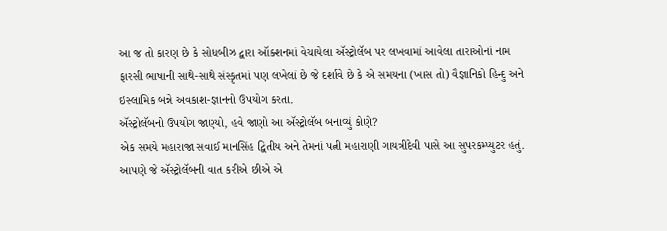આ જ તો કારણ છે કે સોધબીઝ દ્વારા ઑક્શનમાં વેચાયેલા ઍસ્ટ્રોલૅબ પર લખવામાં આવેલા તારાઓનાં નામ ફારસી ભાષાની સાથે-સાથે સંસ્કૃતમાં પણ લખેલાં છે જે દર્શાવે છે કે એ સમયના (ખાસ તો) વૈજ્ઞાનિકો હિન્દુ અને ઇસ્લામિક બન્ને અવકાશ-જ્ઞાનનો ઉપયોગ કરતા.
ઍસ્ટ્રોલૅબનો ઉપયોગ જાણ્યો, હવે જાણો આ ઍસ્ટ્રોલૅબ બનાવ્યું કોણે?
એક સમયે મહારાજા સવાઈ માનસિંહ દ્વિતીય અને તેમનાં પત્ની મહારાણી ગાયત્રીદેવી પાસે આ સુપરકમ્પ્યુટર હતું.
આપણે જે ઍસ્ટ્રોલૅબની વાત કરીએ છીએ એ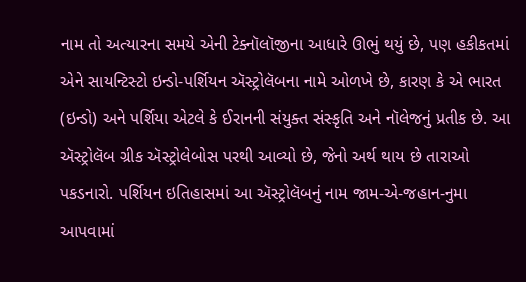નામ તો અત્યારના સમયે એની ટેક્નૉલૉજીના આધારે ઊભું થયું છે, પણ હકીકતમાં એને સાયન્ટિસ્ટો ઇન્ડો-પર્શિયન ઍસ્ટ્રોલૅબના નામે ઓળખે છે, કારણ કે એ ભારત (ઇન્ડો) અને પર્શિયા એટલે કે ઈરાનની સંયુક્ત સંસ્કૃતિ અને નૉલેજનું પ્રતીક છે. આ ઍસ્ટ્રોલૅબ ગ્રીક ઍસ્ટ્રોલેબોસ પરથી આવ્યો છે, જેનો અર્થ થાય છે તારાઓ પકડનારો. પર્શિયન ઇતિહાસમાં આ ઍસ્ટ્રોલૅબનું નામ જામ-એ-જહાન-નુમા આપવામાં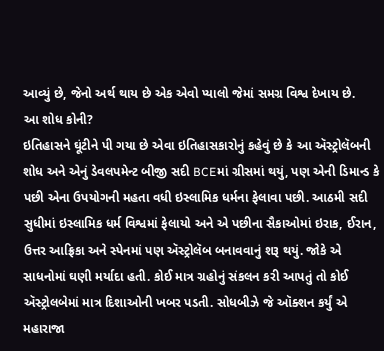આવ્યું છે, જેનો અર્થ થાય છે એક એવો પ્યાલો જેમાં સમગ્ર વિશ્વ દેખાય છે.
આ શોધ કોની?
ઇતિહાસને ઘૂંટીને પી ગયા છે એવા ઇતિહાસકારોનું કહેવું છે કે આ ઍસ્ટ્રોલૅબની શોધ અને એનું ડેવલપમેન્ટ બીજી સદી BCEમાં ગ્રીસમાં થયું, પણ એની ડિમાન્ડ કે પછી એના ઉપયોગની મહતા વધી ઇસ્લામિક ધર્મના ફેલાવા પછી. આઠમી સદી સુધીમાં ઇસ્લામિક ધર્મ વિશ્વમાં ફેલાયો અને એ પછીના સૈકાઓમાં ઇરાક, ઈરાન, ઉત્તર આફ્રિકા અને સ્પેનમાં પણ ઍસ્ટ્રોલૅબ બનાવવાનું શરૂ થયું. જોકે એ સાધનોમાં ઘણી મર્યાદા હતી. કોઈ માત્ર ગ્રહોનું સંકલન કરી આપતું તો કોઈ ઍસ્ટ્રોલબેમાં માત્ર દિશાઓની ખબર પડતી. સોધબીઝે જે ઑક્શન કર્યું એ મહારાજા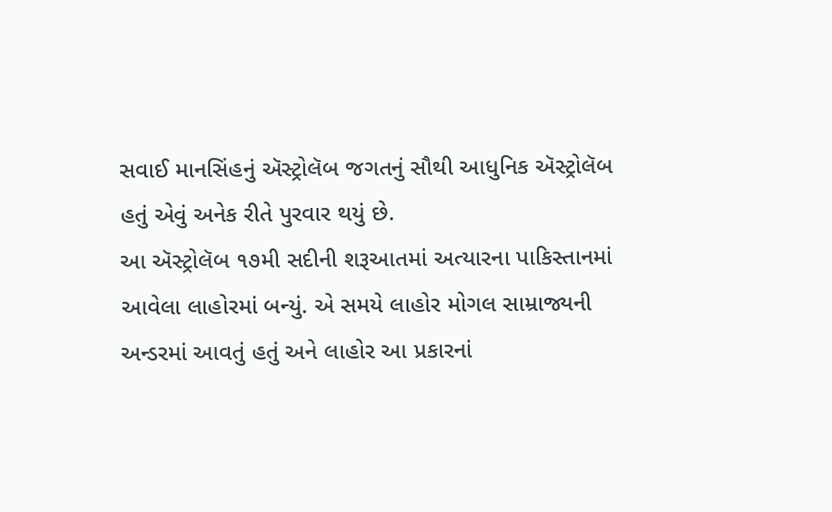સવાઈ માનસિંહનું ઍસ્ટ્રોલૅબ જગતનું સૌથી આધુનિક ઍસ્ટ્રોલૅબ હતું એવું અનેક રીતે પુરવાર થયું છે.
આ ઍસ્ટ્રોલૅબ ૧૭મી સદીની શરૂઆતમાં અત્યારના પાકિસ્તાનમાં આવેલા લાહોરમાં બન્યું. એ સમયે લાહોર મોગલ સામ્રાજ્યની અન્ડરમાં આવતું હતું અને લાહોર આ પ્રકારનાં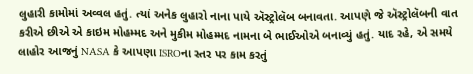લુહારી કામોમાં અવ્વલ હતું. ત્યાં અનેક લુહારો નાના પાયે ઍસ્ટ્રોલૅબ બનાવતા. આપણે જે ઍસ્ટ્રોલૅબની વાત કરીએ છીએ એ કાઇમ મોહમ્મદ અને મુકીમ મોહમ્મદ નામના બે ભાઈઓએ બનાવ્યું હતું. યાદ રહે, એ સમયે લાહોર આજનું NASA કે આપણા ISROના સ્તર પર કામ કરતું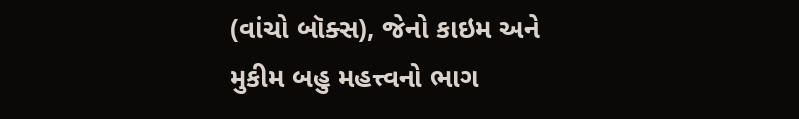(વાંચો બૉક્સ), જેનો કાઇમ અને મુકીમ બહુ મહત્ત્વનો ભાગ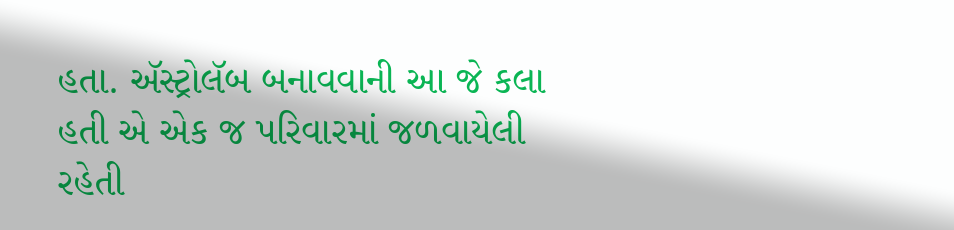હતા. ઍસ્ટ્રોલૅબ બનાવવાની આ જે કલા હતી એ એક જ પરિવારમાં જળવાયેલી રહેતી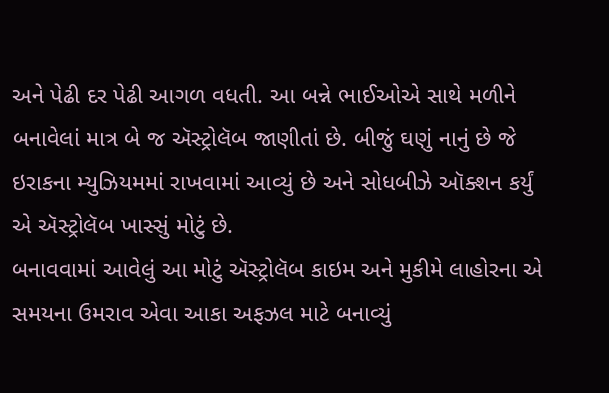અને પેઢી દર પેઢી આગળ વધતી. આ બન્ને ભાઈઓએ સાથે મળીને બનાવેલાં માત્ર બે જ ઍસ્ટ્રોલૅબ જાણીતાં છે. બીજું ઘણું નાનું છે જે ઇરાકના મ્યુઝિયમમાં રાખવામાં આવ્યું છે અને સોધબીઝે ઑક્શન કર્યું એ ઍસ્ટ્રોલૅબ ખાસ્સું મોટું છે.
બનાવવામાં આવેલું આ મોટું ઍસ્ટ્રોલૅબ કાઇમ અને મુકીમે લાહોરના એ સમયના ઉમરાવ એવા આકા અફઝલ માટે બનાવ્યું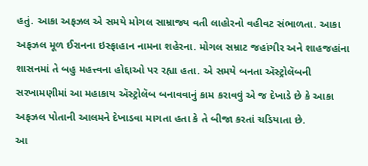હતું. આકા અફઝલ એ સમયે મોગલ સામ્રાજ્ય વતી લાહોરનો વહીવટ સંભાળતા. આકા અફઝલ મૂળ ઈરાનના ઇસ્ફાહાન નામના શહેરના. મોગલ સમ્રાટ જહાંગીર અને શાહજહાંના શાસનમાં તે બહુ મહત્ત્વના હોદ્દાઓ પર રહ્યા હતા. એ સમયે બનતા ઍસ્ટ્રોલૅબની સરખામણીમાં આ મહાકાય ઍસ્ટ્રોલૅબ બનાવવાનું કામ કરાવવું એ જ દેખાડે છે કે આકા અફઝલ પોતાની આલમને દેખાડવા માગતા હતા કે તે બીજા કરતાં ચડિયાતા છે.
આ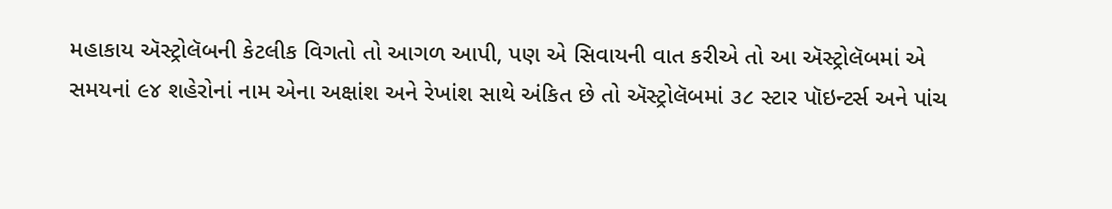મહાકાય ઍસ્ટ્રોલૅબની કેટલીક વિગતો તો આગળ આપી, પણ એ સિવાયની વાત કરીએ તો આ ઍસ્ટ્રોલૅબમાં એ સમયનાં ૯૪ શહેરોનાં નામ એના અક્ષાંશ અને રેખાંશ સાથે અંકિત છે તો ઍસ્ટ્રોલૅબમાં ૩૮ સ્ટાર પૉઇન્ટર્સ અને પાંચ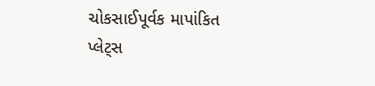ચોકસાઈપૂર્વક માપાંકિત પ્લેટ્સ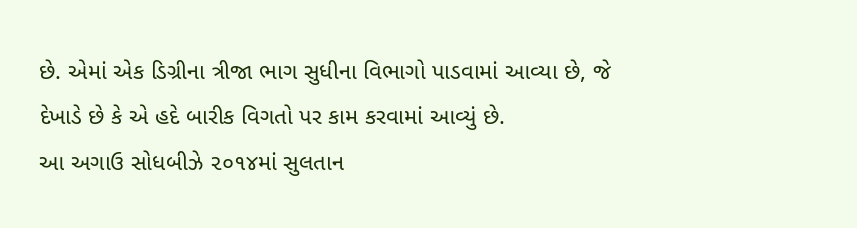છે. એમાં એક ડિગ્રીના ત્રીજા ભાગ સુધીના વિભાગો પાડવામાં આવ્યા છે, જે દેખાડે છે કે એ હદે બારીક વિગતો પર કામ કરવામાં આવ્યું છે.
આ અગાઉ સોધબીઝે ૨૦૧૪માં સુલતાન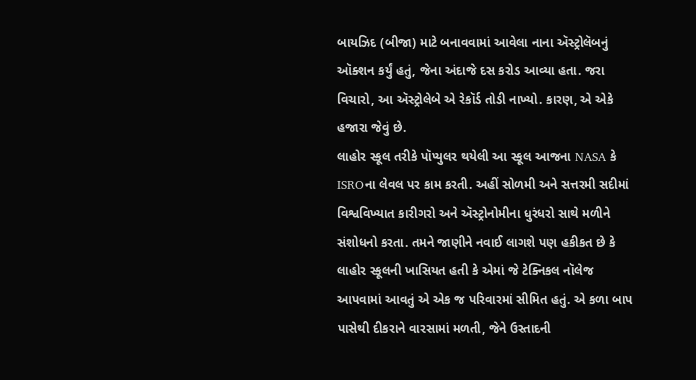બાયઝિદ (બીજા) માટે બનાવવામાં આવેલા નાના ઍસ્ટ્રોલૅબનું ઑક્શન કર્યું હતું, જેના અંદાજે દસ કરોડ આવ્યા હતા. જરા વિચારો, આ ઍસ્ટ્રોલેબે એ રેકૉર્ડ તોડી નાખ્યો. કારણ, એ એકે હજારા જેવું છે.
લાહોર સ્કૂલ તરીકે પૉપ્યુલર થયેલી આ સ્કૂલ આજના NASA કે ISROના લેવલ પર કામ કરતી. અહીં સોળમી અને સત્તરમી સદીમાં વિશ્વવિખ્યાત કારીગરો અને ઍસ્ટ્રોનોમીના ધુરંધરો સાથે મળીને સંશોધનો કરતા. તમને જાણીને નવાઈ લાગશે પણ હકીકત છે કે લાહોર સ્કૂલની ખાસિયત હતી કે એમાં જે ટેક્નિકલ નૉલેજ આપવામાં આવતું એ એક જ પરિવારમાં સીમિત હતું. એ કળા બાપ પાસેથી દીકરાને વારસામાં મળતી, જેને ઉસ્તાદની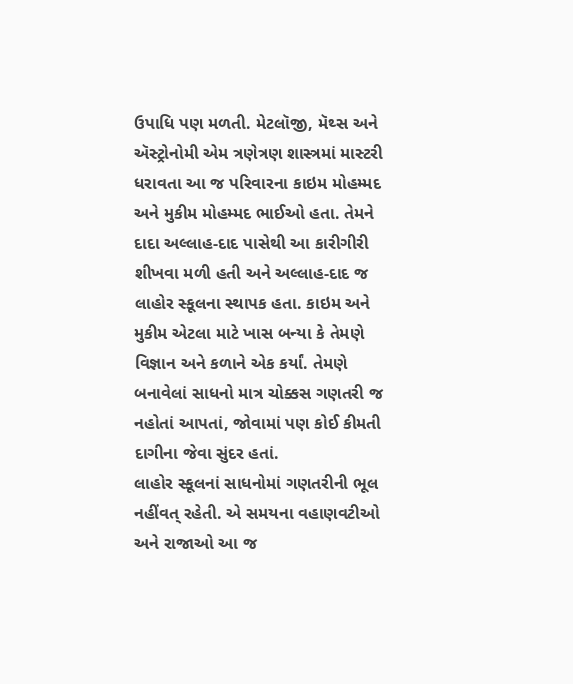ઉપાધિ પણ મળતી. મેટલૉજી, મૅથ્સ અને ઍસ્ટ્રોનોમી એમ ત્રણેત્રણ શાસ્ત્રમાં માસ્ટરી ધરાવતા આ જ પરિવારના કાઇમ મોહમ્મદ અને મુકીમ મોહમ્મદ ભાઈઓ હતા. તેમને દાદા અલ્લાહ-દાદ પાસેથી આ કારીગીરી શીખવા મળી હતી અને અલ્લાહ-દાદ જ લાહોર સ્કૂલના સ્થાપક હતા. કાઇમ અને મુકીમ એટલા માટે ખાસ બન્યા કે તેમણે વિજ્ઞાન અને કળાને એક કર્યાં. તેમણે બનાવેલાં સાધનો માત્ર ચોક્કસ ગણતરી જ નહોતાં આપતાં, જોવામાં પણ કોઈ કીમતી દાગીના જેવા સુંદર હતાં.
લાહોર સ્કૂલનાં સાધનોમાં ગણતરીની ભૂલ નહીંવત્ રહેતી. એ સમયના વહાણવટીઓ અને રાજાઓ આ જ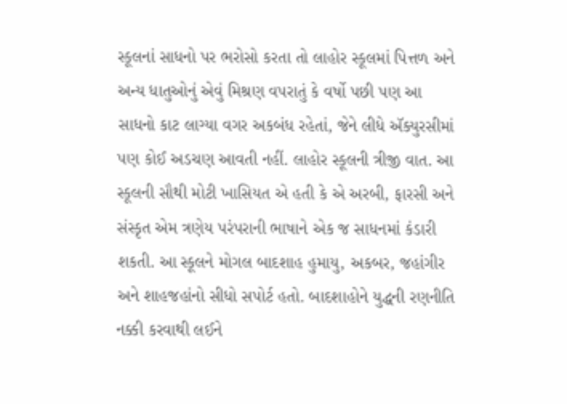સ્કૂલનાં સાધનો પર ભરોસો કરતા તો લાહોર સ્કૂલમાં પિત્તળ અને અન્ય ધાતુઓનું એવું મિશ્રણ વપરાતું કે વર્ષો પછી પણ આ સાધનો કાટ લાગ્યા વગર અકબંધ રહેતાં, જેને લીધે ઍક્યુરસીમાં પણ કોઈ અડચણ આવતી નહીં. લાહોર સ્કૂલની ત્રીજી વાત. આ સ્કૂલની સૌથી મોટી ખાસિયત એ હતી કે એ અરબી, ફારસી અને સંસ્કૃત એમ ત્રણેય પરંપરાની ભાષાને એક જ સાધનમાં કંડારી શકતી. આ સ્કૂલને મોગલ બાદશાહ હુમાયુ, અકબર, જહાંગીર અને શાહજહાંનો સીધો સપોર્ટ હતો. બાદશાહોને યુદ્ધની રણનીતિ નક્કી કરવાથી લઈને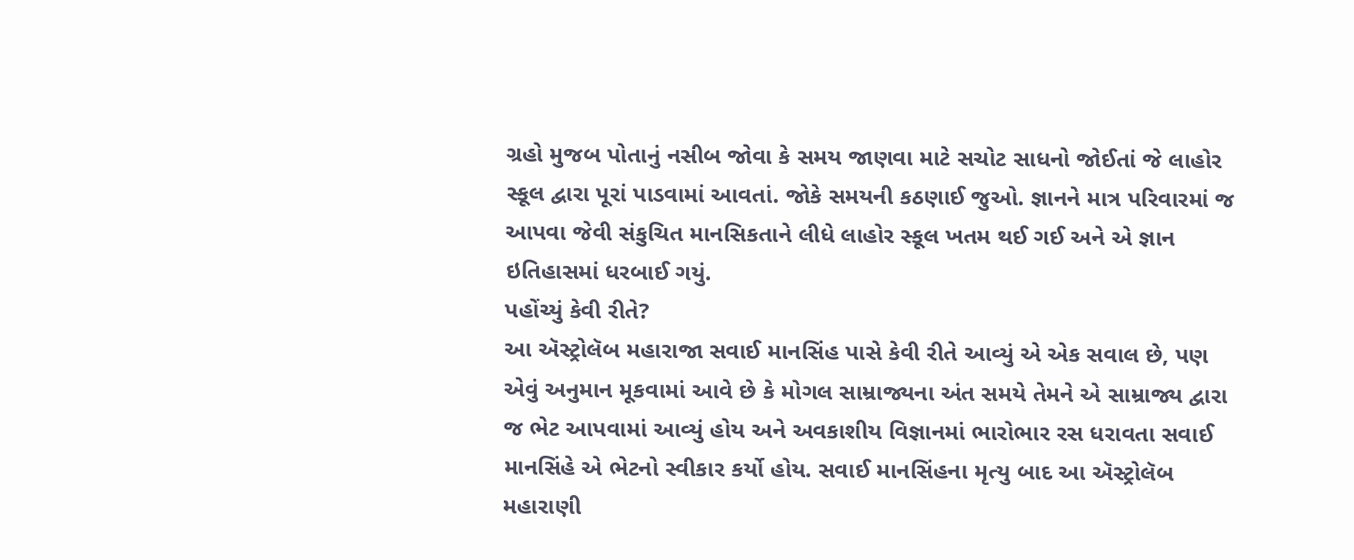ગ્રહો મુજબ પોતાનું નસીબ જોવા કે સમય જાણવા માટે સચોટ સાધનો જોઈતાં જે લાહોર સ્કૂલ દ્વારા પૂરાં પાડવામાં આવતાં. જોકે સમયની કઠણાઈ જુઓ. જ્ઞાનને માત્ર પરિવારમાં જ આપવા જેવી સંકુચિત માનસિકતાને લીધે લાહોર સ્કૂલ ખતમ થઈ ગઈ અને એ જ્ઞાન ઇતિહાસમાં ધરબાઈ ગયું.
પહોંચ્યું કેવી રીતે?
આ ઍસ્ટ્રોલૅબ મહારાજા સવાઈ માનસિંહ પાસે કેવી રીતે આવ્યું એ એક સવાલ છે, પણ એવું અનુમાન મૂકવામાં આવે છે કે મોગલ સામ્રાજ્યના અંત સમયે તેમને એ સામ્રાજ્ય દ્વારા જ ભેટ આપવામાં આવ્યું હોય અને અવકાશીય વિજ્ઞાનમાં ભારોભાર રસ ધરાવતા સવાઈ માનસિંહે એ ભેટનો સ્વીકાર કર્યો હોય. સવાઈ માનસિંહના મૃત્યુ બાદ આ ઍસ્ટ્રોલૅબ મહારાણી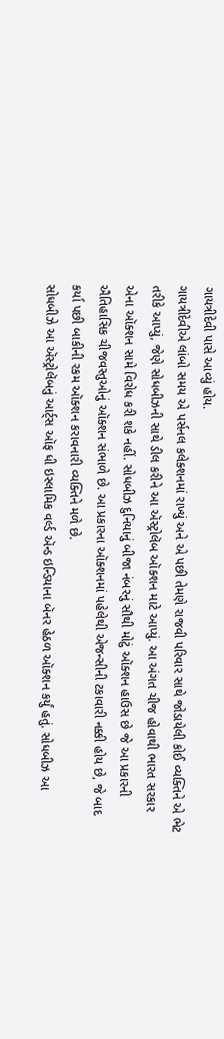ગાયત્રીદેવી પાસે આવ્યું હોય.
ગાયત્રીદેવીએ લાંબો સમય એ પર્સનલ કલેક્શનમાં રાખ્યું અને એ પછી તેમણે રાજવી પરિવાર સાથે જોડાયેલી કોઈ વ્યક્તિને એ ભેટ તરીકે આપ્યું, જેણે સોધબીઝની સાથે ડીલ કરીને આ ઍસ્ટ્રોલૅબ ઑક્શન માટે આપ્યું. આ અંગત ચીજ હોવાથી ભારત સરકાર એના ઑક્શન સામે વિરોધ કરી શકે નહીં. સોધબીઝ દુનિયાનું બીજા નંબરનું સૌથી મોટું ઑક્શન હાઉસ છે જે આ પ્રકારની ઐતિહાસિક ચીજવસ્તુઓનું ઑક્શન સંભાળે છે. આ પ્રકારના ઑક્શનમાં પહેલેથી એજન્સીની ટકાવારી નક્કી હોય છે, જે બાદ કર્યા પછી બાકીની રકમ ઑક્શન કરાવનારી વ્યક્તિને મળે છે.
સોધબીઝે આ ઍસ્ટ્રોલૅબનું આર્ટ્સ ઑફ ધી ઇસ્લામિક વર્લ્ડ ઍન્ડ ઇન્ડિયાના બૅનર હેઠળ ઑક્શન કર્યું હતું. સોધબીઝ આ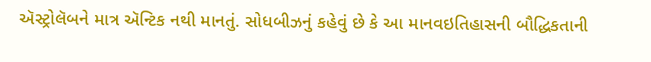ઍસ્ટ્રોલૅબને માત્ર ઍન્ટિક નથી માનતું. સોધબીઝનું કહેવું છે કે આ માનવઇતિહાસની બૌદ્ધિકતાની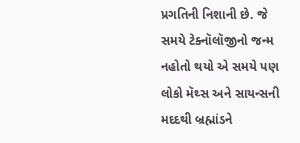પ્રગતિની નિશાની છે. જે સમયે ટેક્નૉલૉજીનો જન્મ નહોતો થયો એ સમયે પણ લોકો મૅથ્સ અને સાયન્સની મદદથી બ્રહ્માંડને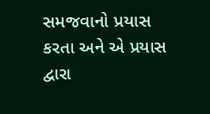સમજવાનો પ્રયાસ કરતા અને એ પ્રયાસ દ્વારા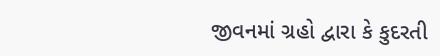જીવનમાં ગ્રહો દ્વારા કે કુદરતી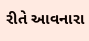રીતે આવનારા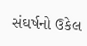સંઘર્ષનો ઉકેલ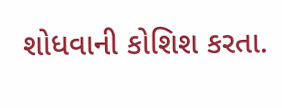શોધવાની કોશિશ કરતા.